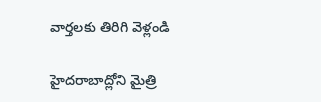వార్తలకు తిరిగి వెళ్లండి

హైదరాబాద్లోని మైత్రి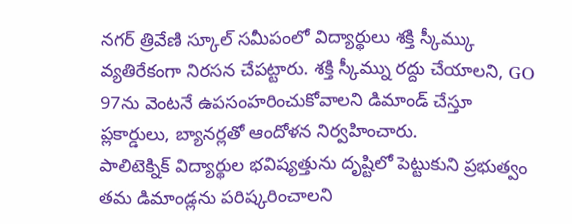నగర్ త్రివేణి స్కూల్ సమీపంలో విద్యార్థులు శక్తి స్కీమ్కు వ్యతిరేకంగా నిరసన చేపట్టారు. శక్తి స్కీమ్ను రద్దు చేయాలని, GO 97ను వెంటనే ఉపసంహరించుకోవాలని డిమాండ్ చేస్తూ ప్లకార్డులు, బ్యానర్లతో ఆందోళన నిర్వహించారు.
పాలిటెక్నిక్ విద్యార్థుల భవిష్యత్తును దృష్టిలో పెట్టుకుని ప్రభుత్వం తమ డిమాండ్లను పరిష్కరించాలని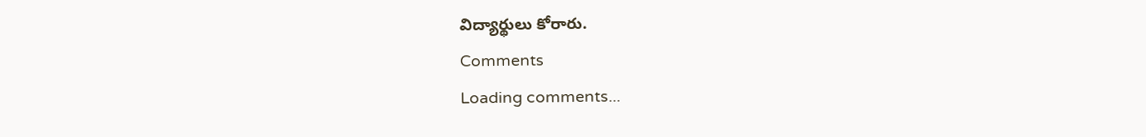విద్యార్థులు కోరారు.
Comments
Loading comments...